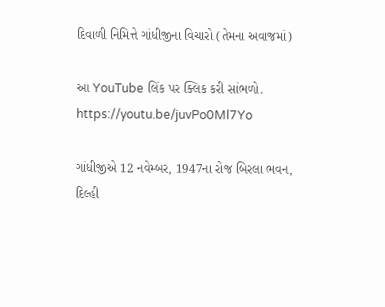દિવાળી નિમિત્તે ગાંધીજીના વિચારો (તેમના અવાજમાં)

આ YouTube લિંક પર ક્લિક કરી સાંભળો.
https://youtu.be/juvPo0Ml7Yo

ગાંધીજીએ 12 નવેમ્બર, 1947ના રોજ બિરલા ભવન, દિલ્હી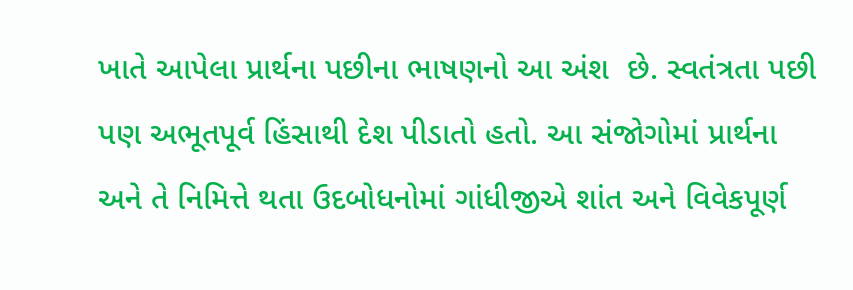ખાતે આપેલા પ્રાર્થના પછીના ભાષણનો આ અંશ  છે. સ્વતંત્રતા પછી પણ અભૂતપૂર્વ હિંસાથી દેશ પીડાતો હતો. આ સંજોગોમાં પ્રાર્થના અને તે નિમિત્તે થતા ઉદબોધનોમાં ગાંધીજીએ શાંત અને વિવેકપૂર્ણ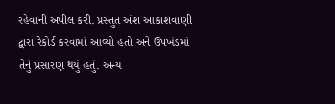રહેવાની અપીલ કરી. પ્રસ્તુત અંશ આકાશવાણી દ્વારા રેકોર્ડ કરવામાં આવ્યો હતો અને ઉપખંડમાં તેનું પ્રસારણ થયું હતું. અન્ય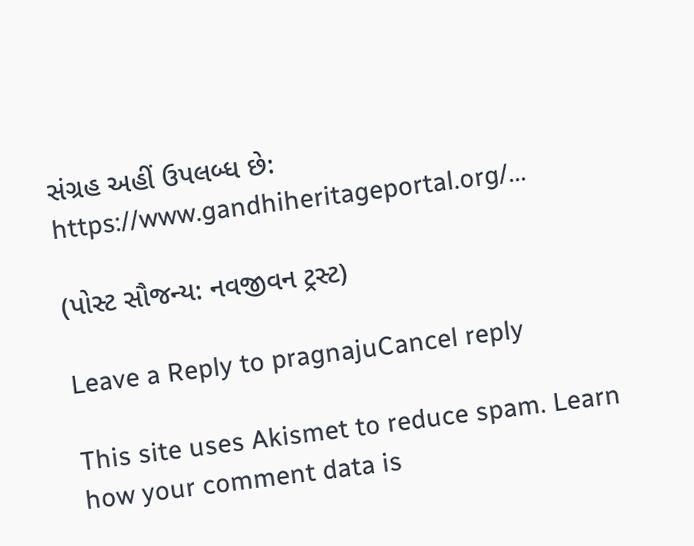સંગ્રહ અહીં ઉપલબ્ધ છે: https://www.gandhiheritageportal.org/...

(પોસ્ટ સૌજન્ય: નવજીવન ટ્રસ્ટ)

Leave a Reply to pragnajuCancel reply

This site uses Akismet to reduce spam. Learn how your comment data is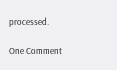processed.

One Comment